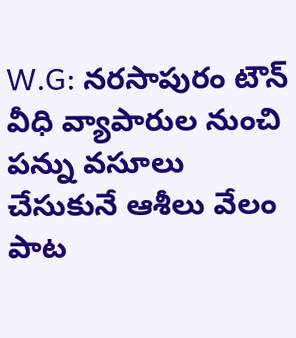W.G: నరసాపురం టౌన్ వీధి వ్యాపారుల నుంచి పన్ను వసూలు చేసుకునే ఆశీలు వేలం పాట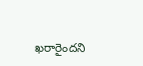ఖరారైందని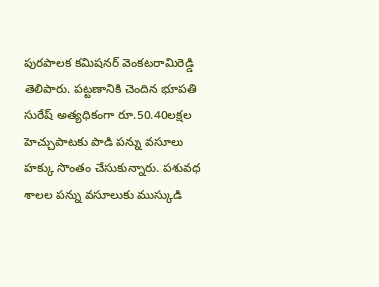పురపాలక కమిషనర్ వెంకటరామిరెడ్డి తెలిపారు. పట్టణానికి చెందిన భూపతి సురేష్ అత్యధికంగా రూ.50.40లక్షల హెచ్చుపాటకు పాడి పన్ను వసూలు హక్కు సొంతం చేసుకున్నారు. పశువధ శాలల పన్ను వసూలుకు ముస్కుడి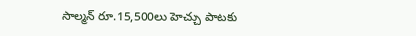సాల్మన్ రూ.15,500లు హెచ్చు పాటకు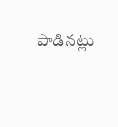పాడినట్లు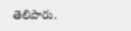తెలిపారు.